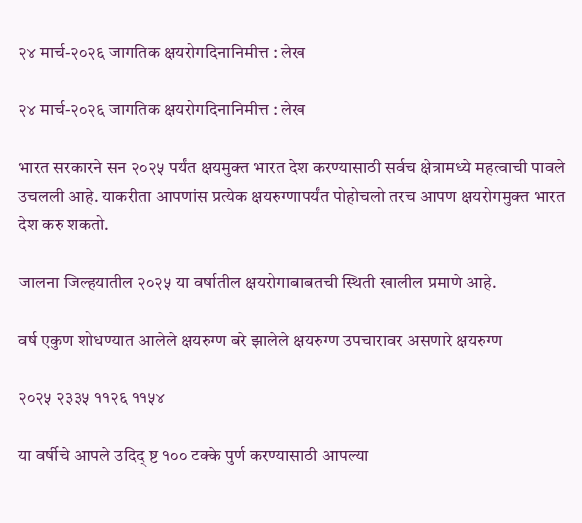२४ मार्च-२०२६ जागतिक क्षयरोगदिनानिमीत्त : लेख

२४ मार्च-२०२६ जागतिक क्षयरोगदिनानिमीत्त : लेख

भारत सरकारने सन २०२५ पर्यंत क्षयमुक्त भारत देश करण्यासाठी सर्वच क्षेत्रामध्ये महत्वाची पावले उचलली आहे. याकरीता आपणांस प्रत्येक क्षयरुग्णापर्यंत पोहोचलो तरच आपण क्षयरोगमुक्त भारत देश करु शकतो.

जालना जिल्हयातील २०२५ या वर्षातील क्षयरोगाबाबतची स्थिती खालील प्रमाणे आहे.

वर्ष एकुण शोधण्यात आलेले क्षयरुग्ण बरे झालेले क्षयरुग्ण उपचारावर असणारे क्षयरुग्ण

२०२५ २३३५ ११२६ ११५४

या वर्षीचे आपले उदिद् ष्ट १०० टक्के पुर्ण करण्यासाठी आपल्या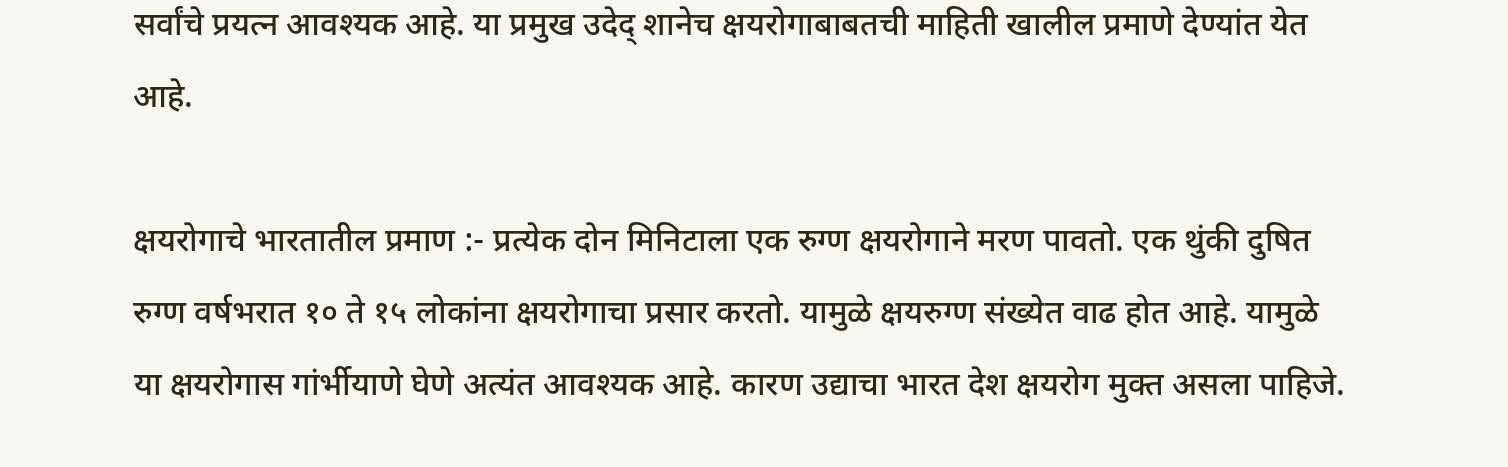सर्वांचे प्रयत्न आवश्यक आहे. या प्रमुख उदेद् शानेच क्षयरोगाबाबतची माहिती खालील प्रमाणे देण्यांत येत आहे.

क्षयरोगाचे भारतातील प्रमाण :- प्रत्येक दोन मिनिटाला एक रुग्ण क्षयरोगाने मरण पावतो. एक थुंकी दुषित रुग्ण वर्षभरात १० ते १५ लोकांना क्षयरोगाचा प्रसार करतो. यामुळे क्षयरुग्ण संख्येत वाढ होत आहे. यामुळे या क्षयरोगास गांर्भीयाणे घेणे अत्यंत आवश्यक आहे. कारण उद्याचा भारत देश क्षयरोग मुक्त असला पाहिजे.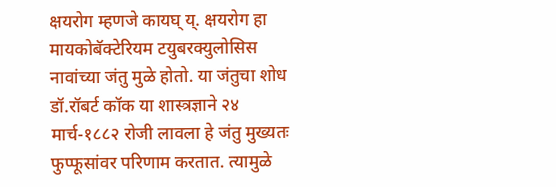क्षयरोग म्हणजे कायघ् य्. क्षयरोग हा मायकोबॅक्टेरियम टयुबरक्युलोसिस नावांच्या जंतु मुळे होतो. या जंतुचा शोध डॉ.रॉबर्ट कॉक या शास्त्रज्ञाने २४ मार्च-१८८२ रोजी लावला हे जंतु मुख्यतः फुप्फूसांवर परिणाम करतात. त्यामुळे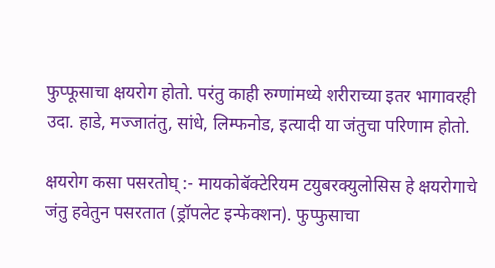फुप्फूसाचा क्षयरोग होतो. परंतु काही रुग्णांमध्ये शरीराच्या इतर भागावरही उदा. हाडे, मज्जातंतु, सांधे, लिम्फनोड, इत्यादी या जंतुचा परिणाम होतो.

क्षयरोग कसा पसरतोघ् :- मायकोबॅक्टेरियम टयुबरक्युलोसिस हे क्षयरोगाचे जंतु हवेतुन पसरतात (ड्रॉपलेट इन्फेक्शन). फुप्फुसाचा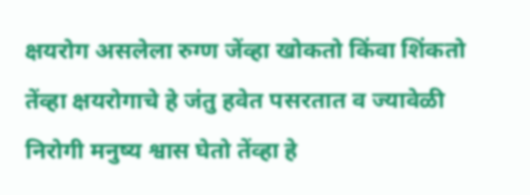क्षयरोग असलेला रुग्ण जेंव्हा खोकतो किंवा शिंकतो तेंव्हा क्षयरोगाचे हे जंतु हवेत पसरतात व ज्यावेळी निरोगी मनुष्य श्वास घेतो तेंव्हा हे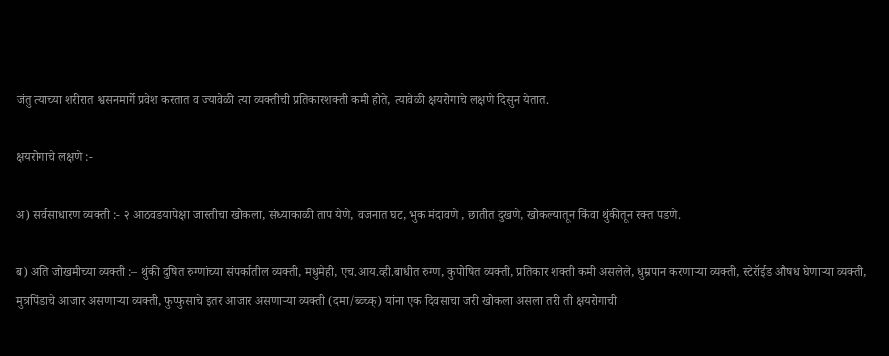जंतु त्याच्या शरीरात श्वसनमार्गे प्रवेश करतात व ज्यावेळी त्या व्यक्तीची प्रतिकारशक्ती कमी होते, त्यावेळी क्षयरोगाचे लक्षणे दिसुन येतात.

क्षयरोगाचे लक्षणे :-

अ) सर्वसाधारण व्यक्ती :- २ आठवडयापेक्षा जास्तीचा खोकला, संध्याकाळी ताप येणे, वजनात घट, भुक मंदावणे , छातीत दुखणे, खोकल्यातून किंवा थुंकीतून रक्त पडणे.

ब) अति जोखमीच्या व्यक्ती :– थुंकी दुषित रुग्णांच्या संपर्कातील व्यक्ती, मधुमेही, एच.आय.व्ही.बाधीत रुग्ण, कुपोषित व्यक्ती, प्रतिकार शक्ती कमी असलेले, धुम्रपान करणाऱ्या व्यक्ती, स्टेरॉईड औषध घेणाऱ्या व्यक्ती, मुत्रपिंडाचे आजार असणाऱ्या व्यक्ती, फुप्फुसाचे इतर आजार असणाऱ्या व्यक्ती (दमा/ब्व्च्क्) यांना एक दिवसाचा जरी खोकला असला तरी ती क्षयरोगाची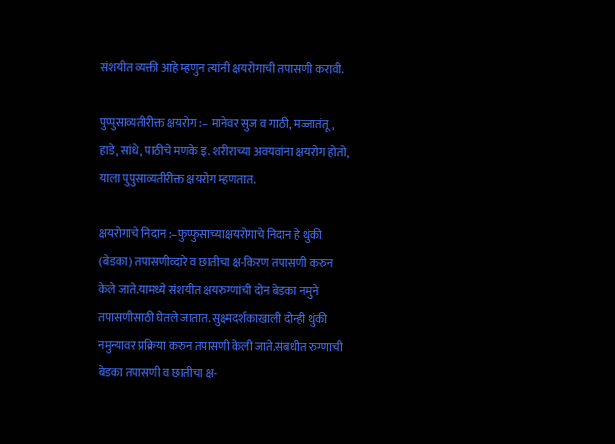संशयीत व्यक्ती आहे म्हणुन त्यांनी क्षयरोगाची तपासणी करावी.

पुप्पुसाव्यतीरीक्त क्षयरोग :– मानेवर सुज व गाठी, मज्जातंतू, हाडे, सांधे, पाठीचे मणके इ. शरीराच्या अवयवांना क्षयरोग होतो, याला पुपुसाव्यतीरीक्त क्षयरोग म्हणतात.

क्षयरोगाचे निदान :–फुप्फुसाच्याक्षयरोगाचे निदान हे थुंकी (बेडका) तपासणीव्दारे व छातीचा क्ष-किरण तपासणी करुन केले जाते.यामध्ये संशयीत क्षयरुग्णांची दोन बेडका नमुने तपासणीसाठी घेतले जातात. सुक्ष्मदर्शकाखाली दोन्ही थुंकी नमुन्यावर प्रक्रिया करुन तपासणी केली जाते.संबधीत रुग्णाची बेडका तपासणी व छातीचा क्ष-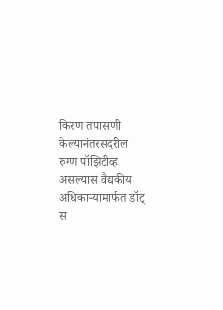किरण तपासणी केल्यानंतरसदरील रुग्ण पॉझिटीव्ह असल्यास वैद्यकीय अधिकाऱ्यामार्फत डॉट् स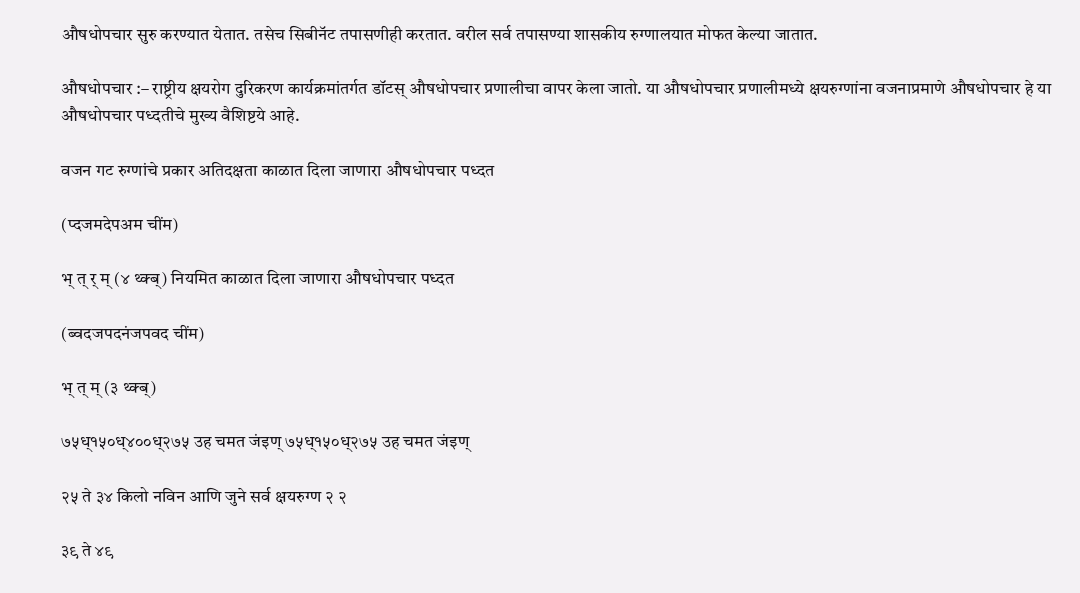औषधोपचार सुरु करण्यात येतात. तसेच सिबीनॅट तपासणीही करतात. वरील सर्व तपासण्या शासकीय रुग्णालयात मोफत केल्या जातात.

औषधोपचार :– राष्ट्रीय क्षयरोग दुरिकरण कार्यक्रमांतर्गत डॉटस् औषधोपचार प्रणालीचा वापर केला जातो. या औषधोपचार प्रणालीमध्ये क्षयरुग्णांना वजनाप्रमाणे औषधोपचार हे या औषधोपचार पध्दतीचे मुख्य वैशिष्टये आहे.

वजन गट रुग्णांचे प्रकार अतिदक्षता काळात दिला जाणारा औषधोपचार पध्दत

(प्दजमदेपअम चींम)

भ् त् र् म् (४ थ्क्ब्) नियमित काळात दिला जाणारा औषधोपचार पध्दत

(ब्वदजपदनंजपवद चींम)

भ् त् म् (३ थ्क्ब्)

७५ध्१५०ध्४००ध्२७५ उह चमत जंइण् ७५ध्१५०ध्२७५ उह चमत जंइण्

२५ ते ३४ किलो नविन आणि जुने सर्व क्षयरुग्ण २ २

३९ ते ४९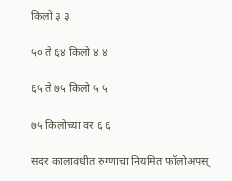किलो ३ ३

५० ते ६४ किलो ४ ४

६५ ते ७५ किलो ५ ५

७५ किलोच्या वर ६ ६

सदर कालावधीत रुग्णाचा नियमित फॉलोअपस्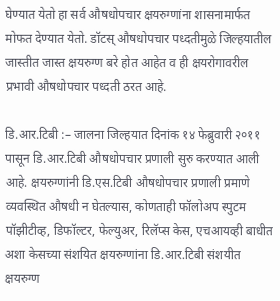घेण्यात येतो हा सर्व औषधोपचार क्षयरुग्णांना शासनामार्फत मोफत देण्यात येतो. डॉटस् औषधोपचार पध्दतीमुळे जिल्हयातील जास्तीत जास्त क्षयरुग्ण बरे होत आहेत व ही क्षयरोगावरील प्रभावी औषधोपचार पध्दती ठरत आहे.

डि.आर.टिबी :– जालना जिल्हयात दिनांक १४ फेब्रुवारी २०११ पासून डि.आर.टिबी औषधोपचार प्रणाली सुरु करण्यात आली आहे. क्षयरुग्णांनी डि.एस.टिबी औषधोपचार प्रणाली प्रमाणे व्यवस्थित औषधी न घेतल्यास, कोणताही फॉलोअप स्पुटम पॉझीटीव्ह, डिफॉल्टर, फेल्युअर, रिलॅप्स केस, एचआयव्ही बाधीत अशा केसच्या संशयित क्षयरुग्णांना डि.आर.टिबी संशयीत क्षयरुग्ण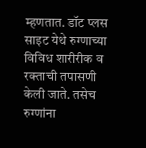म्हणतात. डॉट प्लस साइट येथे रुग्णाच्या विविध शारीरीक व रक्ताची तपासणी केली जाते. तसेच रुग्णांना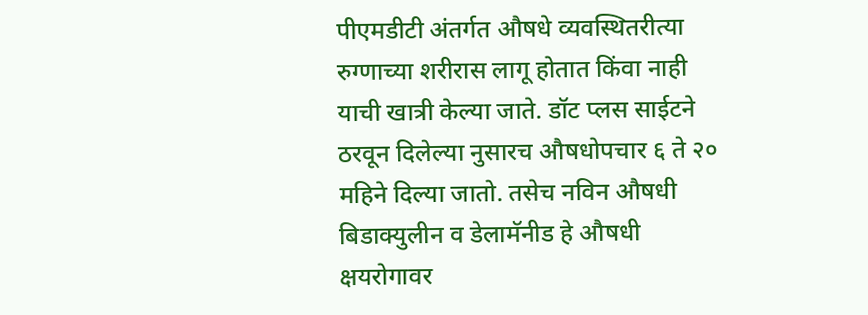पीएमडीटी अंतर्गत औषधे व्यवस्थितरीत्या रुग्णाच्या शरीरास लागू होतात किंवा नाही याची खात्री केल्या जाते. डॉट प्लस साईटने ठरवून दिलेल्या नुसारच औषधोपचार ६ ते २० महिने दिल्या जातो. तसेच नविन औषधी बिडाक्युलीन व डेलामॅनीड हे औषधी क्षयरोगावर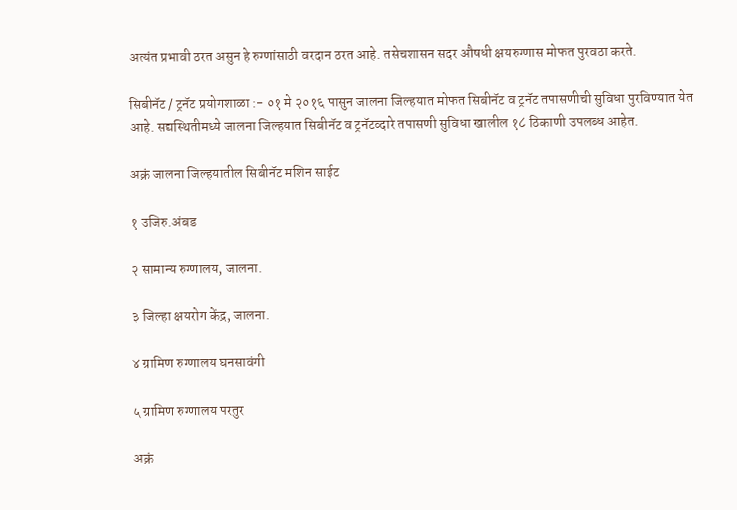अत्यंत प्रभावी ठरत असुन हे रुग्णांसाठी वरदान ठरत आहे. तसेचशासन सदर औषधी क्षयरुग्णास मोफत पुरवठा करते.

सिबीनॅट / ट्रनॅट प्रयोगशाळा :- ०१ मे २०१६ पासुन जालना जिल्हयात मोफत सिबीनॅट व ट्रनॅट तपासणीची सुविधा पुरविण्यात येत आहे. सद्यस्थितीमध्ये जालना जिल्हयात सिबीनॅट व ट्रनॅटव्दारे तपासणी सुविधा खालील १८ ठिकाणी उपलब्ध आहेत.

अक्रं जालना जिल्हयातील सिबीनॅट मशिन साईट

१ उजिरु.अंबड

२ सामान्य रुग्णालय, जालना.

३ जिल्हा क्षयरोग केंद्र, जालना.

४ ग्रामिण रुग्णालय घनसावंगी

५ ग्रामिण रुग्णालय परतुर

अक्रं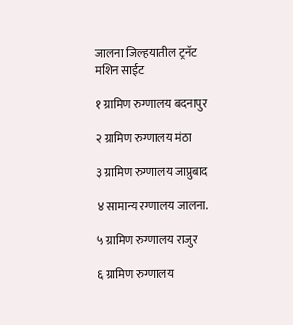जालना जिल्हयातील ट्रनॅट मशिन साईट

१ ग्रामिण रुग्णालय बदनापुर

२ ग्रामिण रुग्णालय मंठा

३ ग्रामिण रुग्णालय जाप्रुबाद

४ सामान्य रग्णालय जालना.

५ ग्रामिण रुग्णालय राजुर

६ ग्रामिण रुग्णालय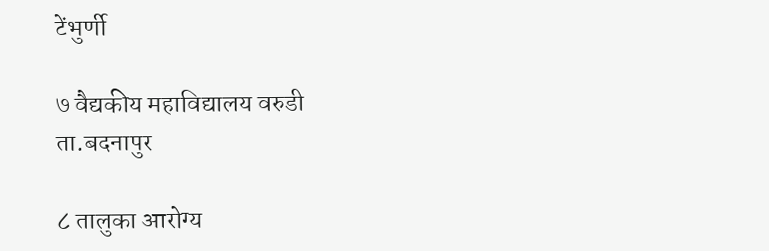टेंभुर्णी

७ वैद्यकीय महाविद्यालय वरुडी ता.बदनापुर

८ तालुका आरोग्य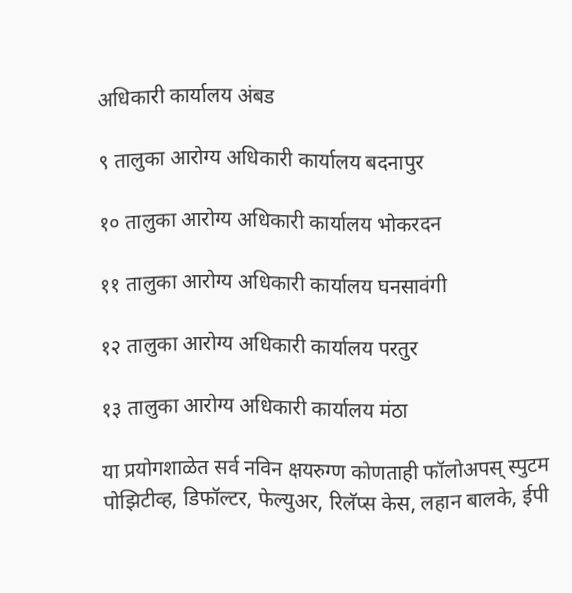अधिकारी कार्यालय अंबड

९ तालुका आरोग्य अधिकारी कार्यालय बदनापुर

१० तालुका आरोग्य अधिकारी कार्यालय भोकरदन

११ तालुका आरोग्य अधिकारी कार्यालय घनसावंगी

१२ तालुका आरोग्य अधिकारी कार्यालय परतुर

१३ तालुका आरोग्य अधिकारी कार्यालय मंठा

या प्रयोगशाळेत सर्व नविन क्षयरुग्ण कोणताही फॉलोअपस् स्पुटम पोझिटीव्ह, डिफॉल्टर, फेल्युअर, रिलॅप्स केस, लहान बालके, ईपी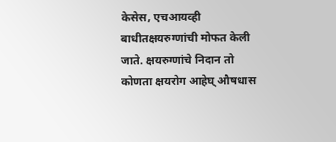केसेस, एचआयव्ही बाधीतक्षयरुग्णांची मोफत केली जाते. क्षयरुग्णांचे निदान तो कोणता क्षयरोग आहेघ् औषधास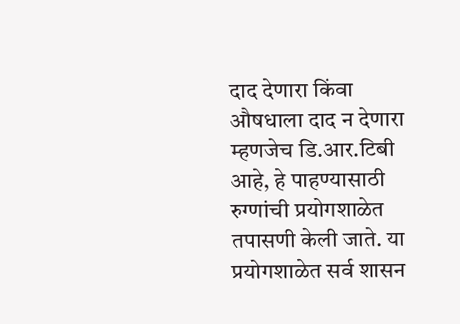दाद देणारा किंवा औषधाला दाद न देणारा म्हणजेच डि.आर.टिबी आहे, हे पाहण्यासाठी रुग्णांची प्रयोगशाळेत तपासणी केली जाते. या प्रयोगशाळेत सर्व शासन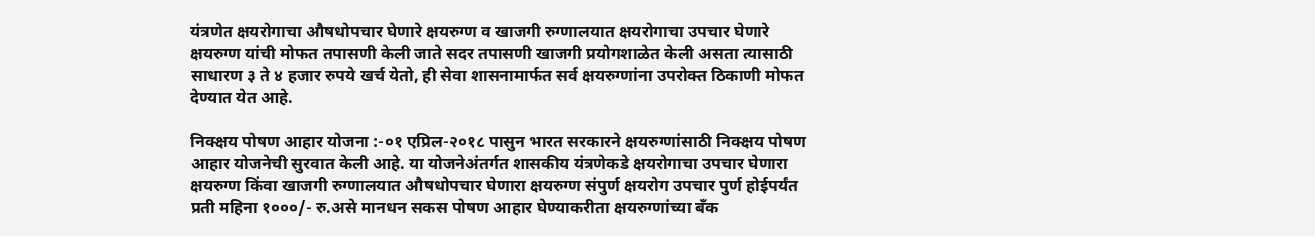यंत्रणेत क्षयरोगाचा औषधोपचार घेणारे क्षयरुग्ण व खाजगी रुग्णालयात क्षयरोगाचा उपचार घेणारे क्षयरुग्ण यांची मोफत तपासणी केली जाते सदर तपासणी खाजगी प्रयोगशाळेत केली असता त्यासाठी साधारण ३ ते ४ हजार रुपये खर्च येतो, ही सेवा शासनामार्फत सर्व क्षयरुग्णांना उपरोक्त ठिकाणी मोफत देण्यात येत आहे.

निक्क्षय पोषण आहार योजना :-०१ एप्रिल-२०१८ पासुन भारत सरकारने क्षयरुग्णांसाठी निक्क्षय पोषण आहार योजनेची सुरवात केली आहे. या योजनेअंतर्गत शासकीय यंत्रणेकडे क्षयरोगाचा उपचार घेणारा क्षयरुग्ण किंवा खाजगी रुग्णालयात औषधोपचार घेणारा क्षयरुग्ण संपुर्ण क्षयरोग उपचार पुर्ण होईपर्यंत प्रती महिना १०००/- रु.असे मानधन सकस पोषण आहार घेण्याकरीता क्षयरुग्णांच्या बॅंक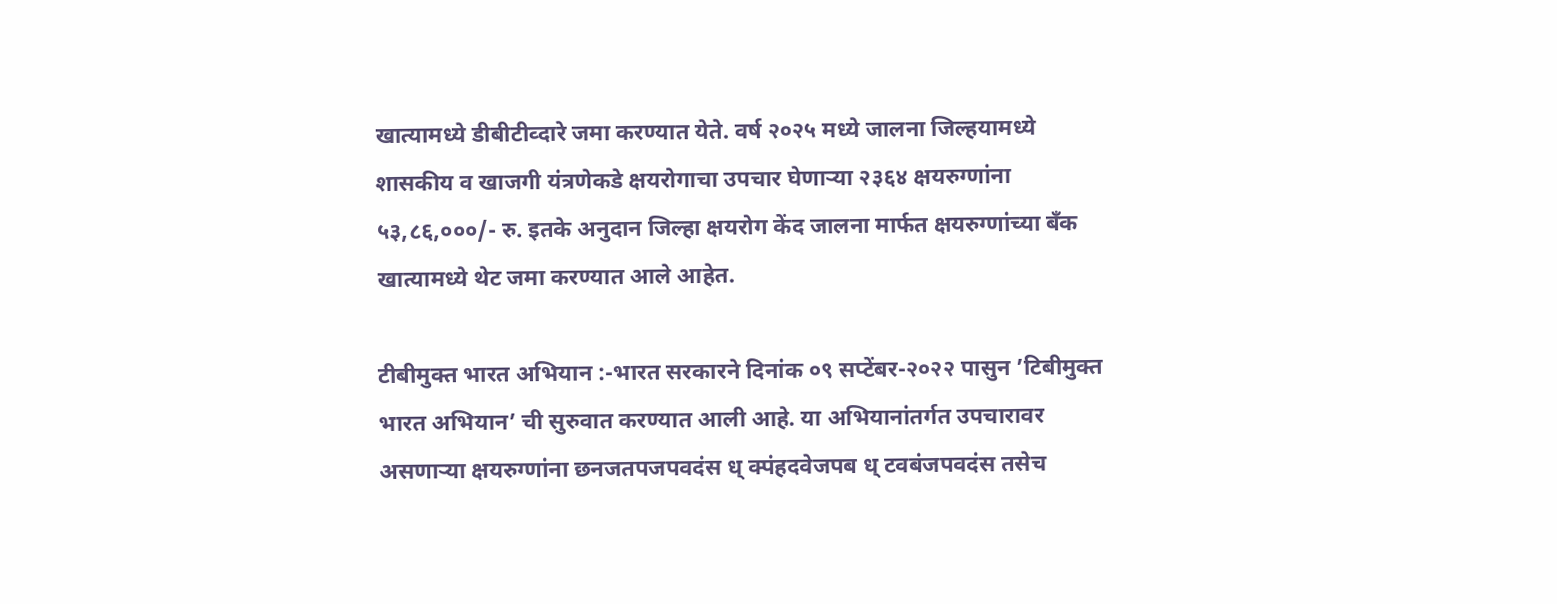खात्यामध्ये डीबीटीव्दारे जमा करण्यात येते. वर्ष २०२५ मध्ये जालना जिल्हयामध्ये शासकीय व खाजगी यंत्रणेकडे क्षयरोगाचा उपचार घेणाऱ्या २३६४ क्षयरुग्णांना ५३,८६,०००/- रु. इतके अनुदान जिल्हा क्षयरोग केंद जालना मार्फत क्षयरुग्णांच्या बॅंक खात्यामध्ये थेट जमा करण्यात आले आहेत.

टीबीमुक्त भारत अभियान :-भारत सरकारने दिनांक ०९ सप्टेंबर-२०२२ पासुन ’टिबीमुक्त भारत अभियान’ ची सुरुवात करण्यात आली आहे. या अभियानांतर्गत उपचारावर असणाऱ्या क्षयरुग्णांना छनजतपजपवदंस ध् क्पंहदवेजपब ध् टवबंजपवदंस तसेच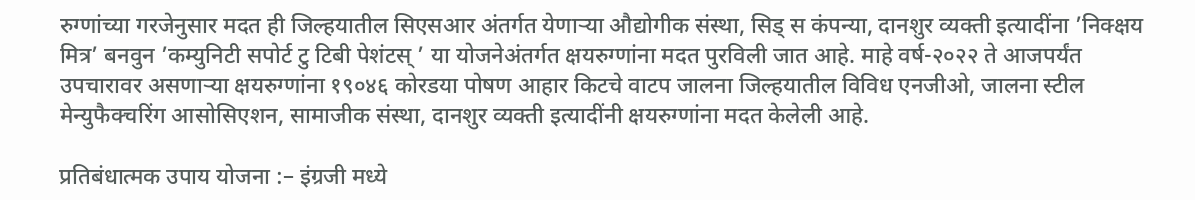रुग्णांच्या गरजेनुसार मदत ही जिल्हयातील सिएसआर अंतर्गत येणाऱ्या औद्योगीक संस्था, सिड् स कंपन्या, दानशुर व्यक्ती इत्यादींना ’निक्क्षय मित्र’ बनवुन ’कम्युनिटी सपोर्ट टु टिबी पेशंटस् ’ या योजनेअंतर्गत क्षयरुग्णांना मदत पुरविली जात आहे. माहे वर्ष-२०२२ ते आजपर्यंत उपचारावर असणाऱ्या क्षयरुग्णांना १९०४६ कोरडया पोषण आहार किटचे वाटप जालना जिल्हयातील विविध एनजीओ, जालना स्टील मेन्युफैक्चरिंग आसोसिएशन, सामाजीक संस्था, दानशुर व्यक्ती इत्यादींनी क्षयरुग्णांना मदत केलेली आहे.

प्रतिबंधात्मक उपाय योजना :– इंग्रजी मध्ये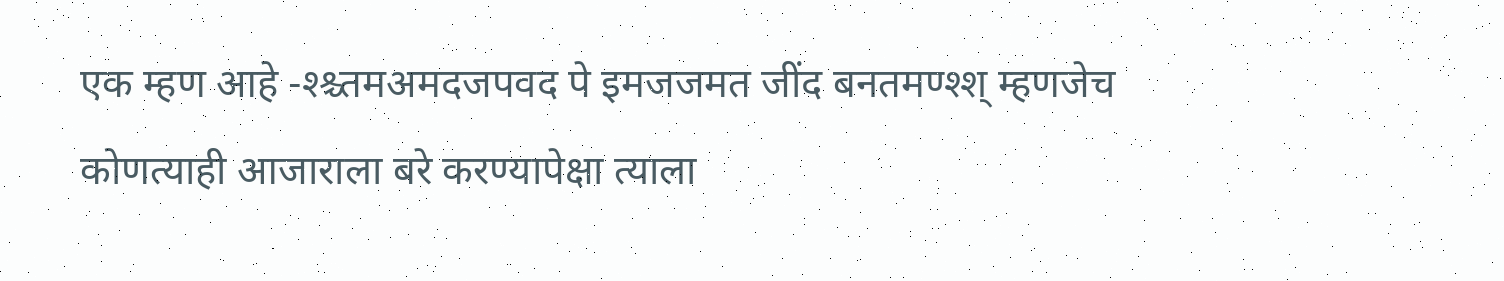एक म्हण आहे -श्श्च्तमअमदजपवद पे इमजजमत जींद बनतमण्श्श् म्हणजेच कोणत्याही आजाराला बरे करण्यापेक्षा त्याला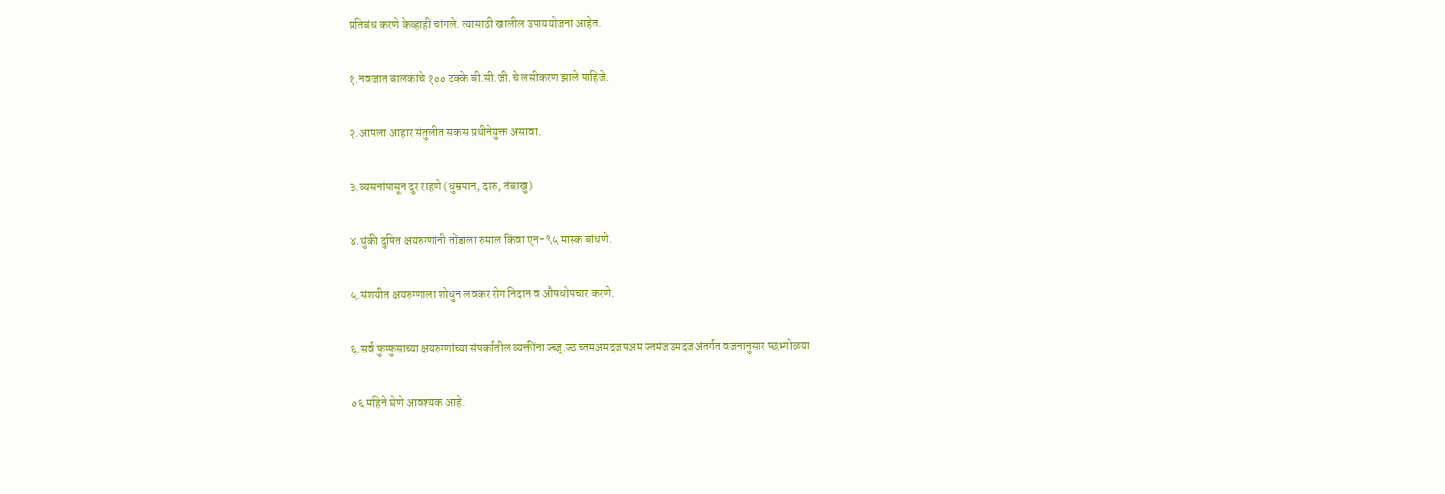प्रतिबंध करणे केव्हाही चांगले. त्यासाठी खालील उपाययोजना आहेत.

१.नवजात बालकांचे १०० टक्के बी.सी.जी.चे लसीकरण झाले पाहिजे.

२.आपला आहार संतुलीत सकस प्रथीनेयुक्त असावा.

३.व्यसनांपासून दुर राहणे (धुम्रपान, दारु, तंबाखु)

४.थुंकी दुषित क्षयरुग्णांनी तोंडाला रुमाल किंवा एन-९५ मास्क बांधणे.

५.संशयीत क्षयरुग्णाला शोधुन लवकर रोग निदान व औषधोपचार करणे.

६.सर्व फुप्फुसाच्या क्षयरुग्णांच्या संपर्कातील व्यक्तींना ज्च्ज्.ज्ठ च्तमअमदजपअम ज्तमंजउमदजअंतर्गत वजनानुसार प्छभ्गोळया

०६ महिने घेणे आवश्यक आहे.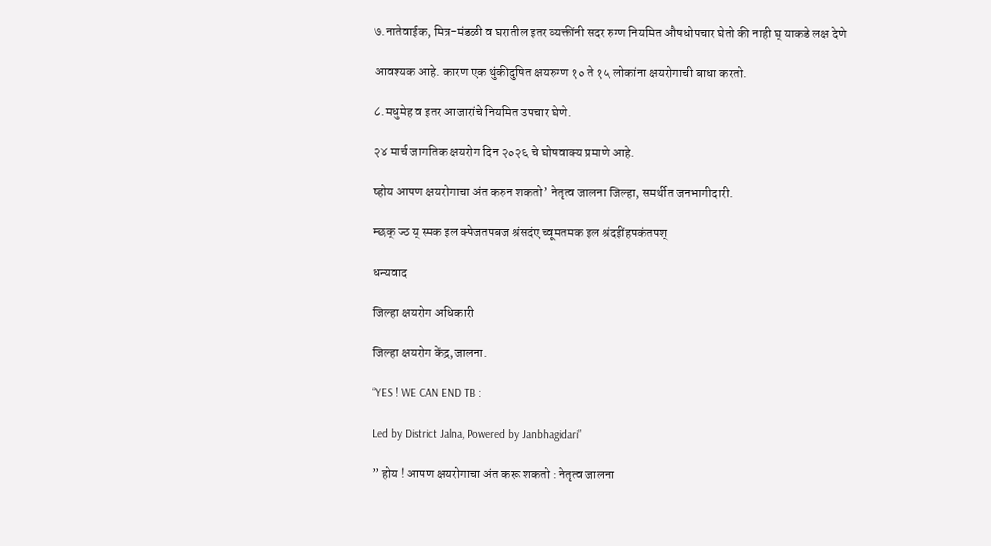७.नातेवाईक, मित्र-मंडळी व घरातील इतर व्यक्तींनी सदर रुग्ण नियमित औषधोपचार घेतो की नाही घ् याकडे लक्ष देणे

आवश्यक आहे. कारण एक थुंकीदुषित क्षयरुग्ण १० ते १५ लोकांना क्षयरोगाची बाधा करतो.

८.मधुमेह व इतर आजारांचे नियमित उपचार घेणे.

२४ मार्च जागतिक क्षयरोग दिन २०२६ चे घोषवाक्य प्रमाणे आहे.

ष्होय आपण क्षयरोगाचा अंत करुन शकतो’ नेतृत्व जालना जिल्हा, समर्थीत जनभागीदारी.

म्छक् ज्ठ य् स्मक इल क्पेजतपबज श्रंसदंए च्वूमतमक इल श्रंदइींहपकंतपश्

धन्यवाद

जिल्हा क्षयरोग अधिकारी

जिल्हा क्षयरोग केंद्र,जालना.

“YES ! WE CAN END TB :

Led by District Jalna, Powered by Janbhagidari”

” होय ! आपण क्षयरोगाचा अंत करू शकतो : नेतृत्व जालना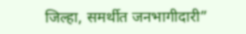जिल्हा, समर्थीत जनभागीदारी”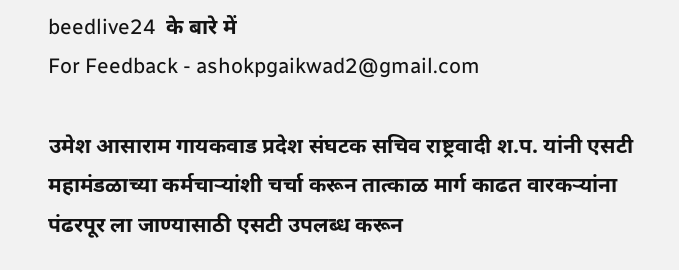beedlive24  के बारे में
For Feedback - ashokpgaikwad2@gmail.com

उमेश आसाराम गायकवाड प्रदेश संघटक सचिव राष्ट्रवादी श.प. यांनी एसटी महामंडळाच्या कर्मचाऱ्यांशी चर्चा करून तात्काळ मार्ग काढत वारकऱ्यांना पंढरपूर ला जाण्यासाठी एसटी उपलब्ध करून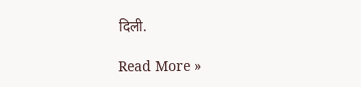दिली.

Read More »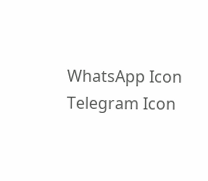WhatsApp Icon Telegram Icon